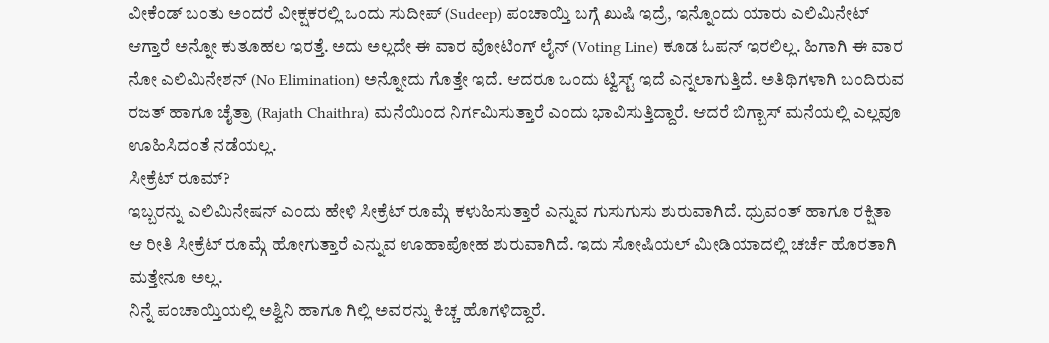ವೀಕೆಂಡ್ ಬಂತು ಅಂದರೆ ವೀಕ್ಷಕರಲ್ಲಿ ಒಂದು ಸುದೀಪ್ (Sudeep) ಪಂಚಾಯ್ತಿ ಬಗ್ಗೆ ಖುಷಿ ಇದ್ರೆ, ಇನ್ನೊಂದು ಯಾರು ಎಲಿಮಿನೇಟ್ ಆಗ್ತಾರೆ ಅನ್ನೋ ಕುತೂಹಲ ಇರತ್ತೆ. ಅದು ಅಲ್ಲದೇ ಈ ವಾರ ವೋಟಿಂಗ್ ಲೈನ್ (Voting Line) ಕೂಡ ಓಪನ್ ಇರಲಿಲ್ಲ. ಹಿಗಾಗಿ ಈ ವಾರ ನೋ ಎಲಿಮಿನೇಶನ್ (No Elimination) ಅನ್ನೋದು ಗೊತ್ತೇ ಇದೆ. ಆದರೂ ಒಂದು ಟ್ವಿಸ್ಟ್ ಇದೆ ಎನ್ನಲಾಗುತ್ತಿದೆ. ಅತಿಥಿಗಳಾಗಿ ಬಂದಿರುವ ರಜತ್ ಹಾಗೂ ಚೈತ್ರಾ (Rajath Chaithra) ಮನೆಯಿಂದ ನಿರ್ಗಮಿಸುತ್ತಾರೆ ಎಂದು ಭಾವಿಸುತ್ತಿದ್ದಾರೆ. ಆದರೆ ಬಿಗ್ಬಾಸ್ ಮನೆಯಲ್ಲಿ ಎಲ್ಲವೂ ಊಹಿಸಿದಂತೆ ನಡೆಯಲ್ಲ.
ಸೀಕ್ರೆಟ್ ರೂಮ್?
ಇಬ್ಬರನ್ನು ಎಲಿಮಿನೇಷನ್ ಎಂದು ಹೇಳಿ ಸೀಕ್ರೆಟ್ ರೂಮ್ಗೆ ಕಳುಹಿಸುತ್ತಾರೆ ಎನ್ನುವ ಗುಸುಗುಸು ಶುರುವಾಗಿದೆ. ಧ್ರುವಂತ್ ಹಾಗೂ ರಕ್ಷಿತಾ ಆ ರೀತಿ ಸೀಕ್ರೆಟ್ ರೂಮ್ಗೆ ಹೋಗುತ್ತಾರೆ ಎನ್ನುವ ಊಹಾಪೋಹ ಶುರುವಾಗಿದೆ. ಇದು ಸೋಷಿಯಲ್ ಮೀಡಿಯಾದಲ್ಲಿ ಚರ್ಚೆ ಹೊರತಾಗಿ ಮತ್ತೇನೂ ಅಲ್ಲ.
ನಿನ್ನೆ ಪಂಚಾಯ್ತಿಯಲ್ಲಿ ಅಶ್ವಿನಿ ಹಾಗೂ ಗಿಲ್ಲಿ ಅವರನ್ನು ಕಿಚ್ಚ ಹೊಗಳಿದ್ದಾರೆ.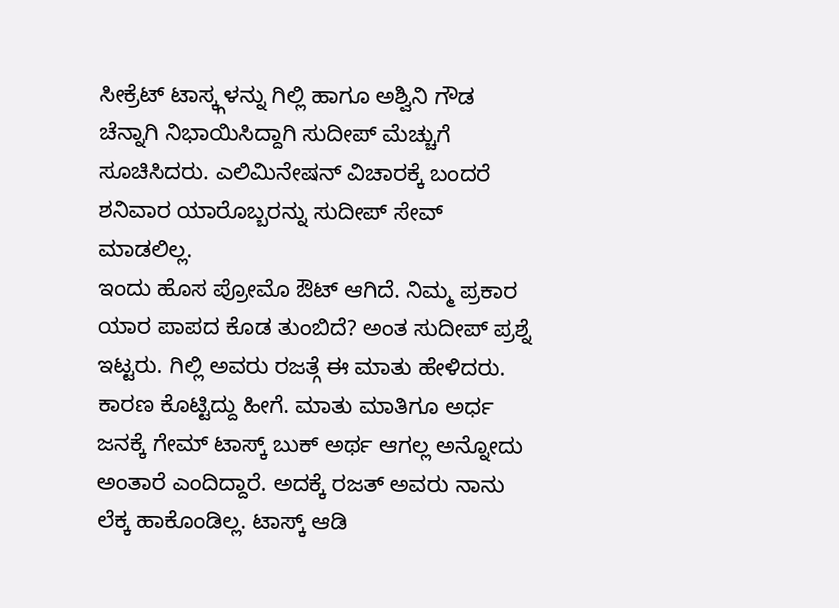ಸೀಕ್ರೆಟ್ ಟಾಸ್ಕ್ಗಳನ್ನು ಗಿಲ್ಲಿ ಹಾಗೂ ಅಶ್ವಿನಿ ಗೌಡ ಚೆನ್ನಾಗಿ ನಿಭಾಯಿಸಿದ್ದಾಗಿ ಸುದೀಪ್ ಮೆಚ್ಚುಗೆ ಸೂಚಿಸಿದರು. ಎಲಿಮಿನೇಷನ್ ವಿಚಾರಕ್ಕೆ ಬಂದರೆ ಶನಿವಾರ ಯಾರೊಬ್ಬರನ್ನು ಸುದೀಪ್ ಸೇವ್ ಮಾಡಲಿಲ್ಲ.
ಇಂದು ಹೊಸ ಪ್ರೋಮೊ ಔಟ್ ಆಗಿದೆ. ನಿಮ್ಮ ಪ್ರಕಾರ ಯಾರ ಪಾಪದ ಕೊಡ ತುಂಬಿದೆ? ಅಂತ ಸುದೀಪ್ ಪ್ರಶ್ನೆ ಇಟ್ಟರು. ಗಿಲ್ಲಿ ಅವರು ರಜತ್ಗೆ ಈ ಮಾತು ಹೇಳಿದರು. ಕಾರಣ ಕೊಟ್ಟಿದ್ದು ಹೀಗೆ. ಮಾತು ಮಾತಿಗೂ ಅರ್ಧ ಜನಕ್ಕೆ ಗೇಮ್ ಟಾಸ್ಕ್ ಬುಕ್ ಅರ್ಥ ಆಗಲ್ಲ ಅನ್ನೋದು ಅಂತಾರೆ ಎಂದಿದ್ದಾರೆ. ಅದಕ್ಕೆ ರಜತ್ ಅವರು ನಾನು ಲೆಕ್ಕ ಹಾಕೊಂಡಿಲ್ಲ. ಟಾಸ್ಕ್ ಆಡಿ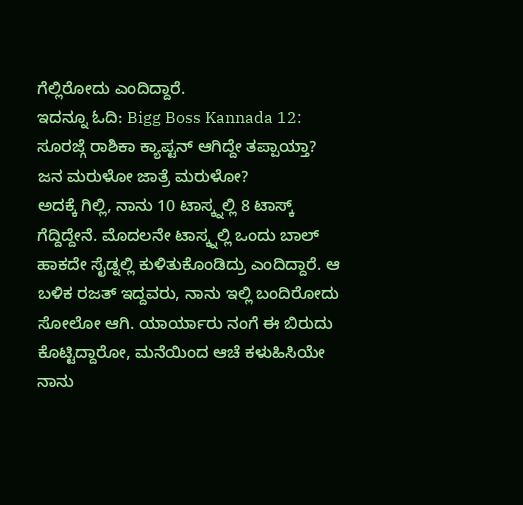ಗೆಲ್ಲಿರೋದು ಎಂದಿದ್ದಾರೆ.
ಇದನ್ನೂ ಓದಿ: Bigg Boss Kannada 12: ಸೂರಜ್ಗೆ ರಾಶಿಕಾ ಕ್ಯಾಪ್ಟನ್ ಆಗಿದ್ದೇ ತಪ್ಪಾಯ್ತಾ? ಜನ ಮರುಳೋ ಜಾತ್ರೆ ಮರುಳೋ?
ಅದಕ್ಕೆ ಗಿಲ್ಲಿ, ನಾನು 10 ಟಾಸ್ಕ್ನಲ್ಲಿ 8 ಟಾಸ್ಕ್ ಗೆದ್ದಿದ್ದೇನೆ. ಮೊದಲನೇ ಟಾಸ್ಕ್ನಲ್ಲಿ ಒಂದು ಬಾಲ್ ಹಾಕದೇ ಸೈಡ್ನಲ್ಲಿ ಕುಳಿತುಕೊಂಡಿದ್ರು ಎಂದಿದ್ದಾರೆ. ಆ ಬಳಿಕ ರಜತ್ ಇದ್ದವರು, ನಾನು ಇಲ್ಲಿ ಬಂದಿರೋದು ಸೋಲೋ ಆಗಿ. ಯಾರ್ಯಾರು ನಂಗೆ ಈ ಬಿರುದು ಕೊಟ್ಟಿದ್ದಾರೋ, ಮನೆಯಿಂದ ಆಚೆ ಕಳುಹಿಸಿಯೇ ನಾನು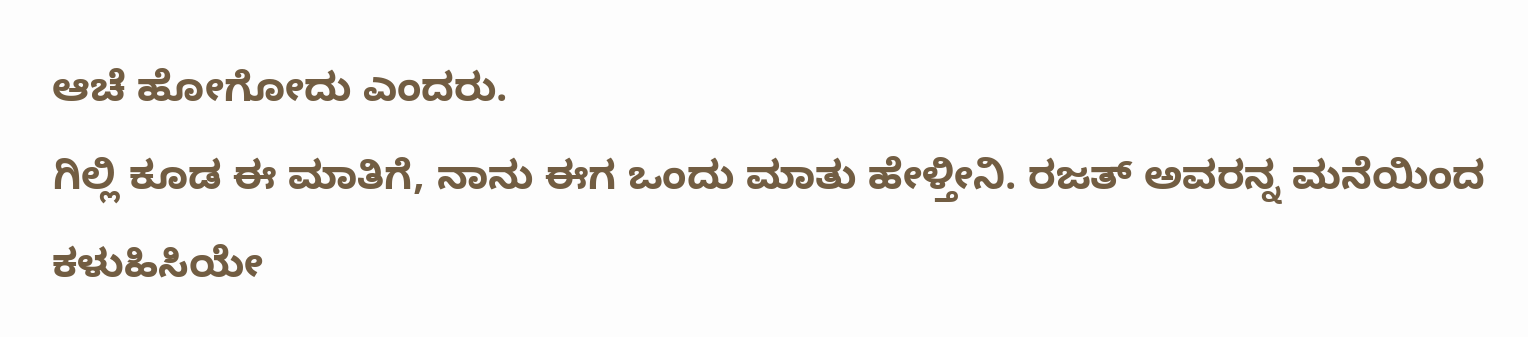ಆಚೆ ಹೋಗೋದು ಎಂದರು.
ಗಿಲ್ಲಿ ಕೂಡ ಈ ಮಾತಿಗೆ, ನಾನು ಈಗ ಒಂದು ಮಾತು ಹೇಳ್ತೀನಿ. ರಜತ್ ಅವರನ್ನ ಮನೆಯಿಂದ ಕಳುಹಿಸಿಯೇ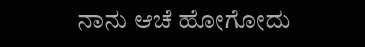ನಾನು ಆಚೆ ಹೋಗೋದು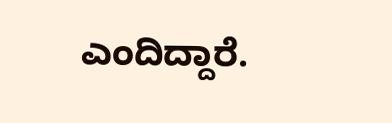ಎಂದಿದ್ದಾರೆ.